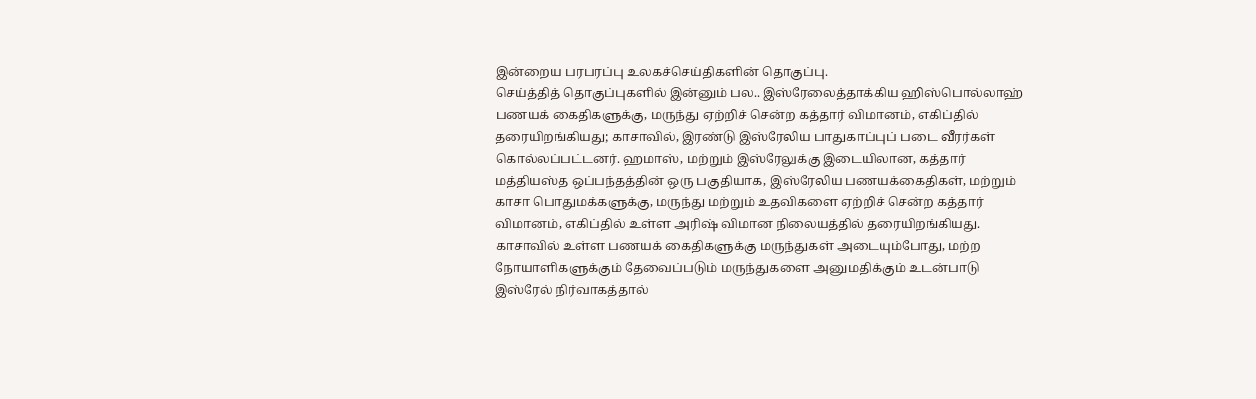இன்றைய பரபரப்பு உலகச்செய்திகளின் தொகுப்பு.
செய்த்தித் தொகுப்புகளில் இன்னும் பல.. இஸ்ரேலைத்தாக்கிய ஹிஸ்பொல்லாஹ்
பணயக் கைதிகளுக்கு, மருந்து ஏற்றிச் சென்ற கத்தார் விமானம், எகிப்தில் தரையிறங்கியது; காசாவில், இரண்டு இஸ்ரேலிய பாதுகாப்புப் படை வீரர்கள் கொல்லப்பட்டனர். ஹமாஸ், மற்றும் இஸ்ரேலுக்கு இடையிலான, கத்தார் மத்தியஸ்த ஒப்பந்தத்தின் ஒரு பகுதியாக, இஸ்ரேலிய பணயக்கைதிகள், மற்றும் காசா பொதுமக்களுக்கு, மருந்து மற்றும் உதவிகளை ஏற்றிச் சென்ற கத்தார் விமானம், எகிப்தில் உள்ள அரிஷ் விமான நிலையத்தில் தரையிறங்கியது. காசாவில் உள்ள பணயக் கைதிகளுக்கு மருந்துகள் அடையும்போது, மற்ற நோயாளிகளுக்கும் தேவைப்படும் மருந்துகளை அனுமதிக்கும் உடன்பாடு இஸ்ரேல் நிர்வாகத்தால்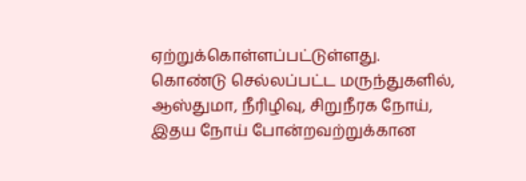ஏற்றுக்கொள்ளப்பட்டுள்ளது.
கொண்டு செல்லப்பட்ட மருந்துகளில், ஆஸ்துமா, நீரிழிவு, சிறுநீரக நோய், இதய நோய் போன்றவற்றுக்கான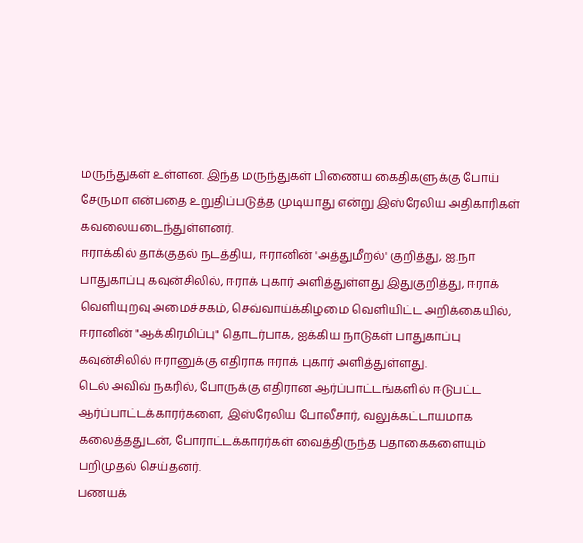மருந்துகள் உள்ளன. இந்த மருந்துகள் பிணைய கைதிகளுக்கு போய் சேருமா என்பதை உறுதிப்படுத்த முடியாது என்று இஸ்ரேலிய அதிகாரிகள் கவலையடைந்துள்ளனர்.
ஈராக்கில் தாக்குதல் நடத்திய, ஈரானின் 'அத்துமீறல்' குறித்து, ஐ.நா பாதுகாப்பு கவுன்சிலில், ஈராக் புகார் அளித்துள்ளது இதுகுறித்து, ஈராக் வெளியுறவு அமைச்சகம், செவ்வாய்க்கிழமை வெளியிட்ட அறிக்கையில், ஈரானின் "ஆக்கிரமிப்பு" தொடர்பாக, ஐக்கிய நாடுகள் பாதுகாப்பு கவுன்சிலில் ஈரானுக்கு எதிராக ஈராக் புகார் அளித்துள்ளது.
டெல் அவிவ் நகரில், போருக்கு எதிரான ஆர்ப்பாட்டங்களில் ஈடுபட்ட ஆர்ப்பாட்டக்காரர்களை, இஸ்ரேலிய போலீசார், வலுக்கட்டாயமாக கலைத்ததுடன், போராட்டக்காரர்கள் வைத்திருந்த பதாகைகளையும் பறிமுதல் செய்தனர்.
பணயக்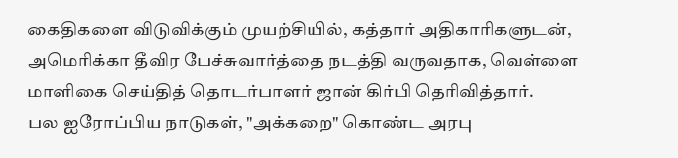கைதிகளை விடுவிக்கும் முயற்சியில், கத்தார் அதிகாரிகளுடன், அமெரிக்கா தீவிர பேச்சுவார்த்தை நடத்தி வருவதாக, வெள்ளை மாளிகை செய்தித் தொடர்பாளர் ஜான் கிர்பி தெரிவித்தார்.
பல ஐரோப்பிய நாடுகள், "அக்கறை" கொண்ட அரபு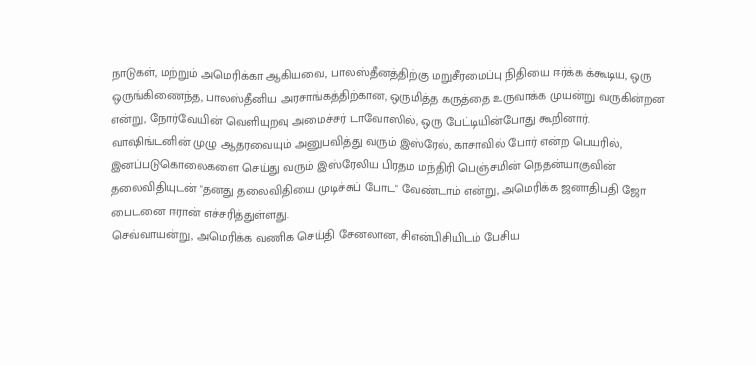நாடுகள், மற்றும் அமெரிக்கா ஆகியவை, பாலஸ்தீனத்திற்கு மறுசீரமைப்பு நிதியை ஈர்க்க க்கூடிய, ஒரு ஒருங்கிணைந்த, பாலஸ்தீனிய அரசாங்கத்திற்கான, ஒருமித்த கருத்தை உருவாக்க முயன்று வருகின்றன என்று, நோர்வேயின் வெளியுறவு அமைச்சர் டாவோஸில், ஒரு பேட்டியின்போது கூறினார்.
வாஷிங்டனின் முழு ஆதரவையும் அனுபவித்து வரும் இஸ்ரேல், காசாவில் போர் என்ற பெயரில், இனப்படுகொலைகளை செய்து வரும் இஸ்ரேலிய பிரதம மந்திரி பெஞ்சமின் நெதன்யாகுவின் தலைவிதியுடன் "தனது தலைவிதியை முடிச்சுப் போட" வேண்டாம் என்று, அமெரிக்க ஜனாதிபதி ஜோ பைடனை ஈரான் எச்சரித்துள்ளது.
செவ்வாயன்று, அமெரிக்க வணிக செய்தி சேனலான, சிஎன்பிசியிடம் பேசிய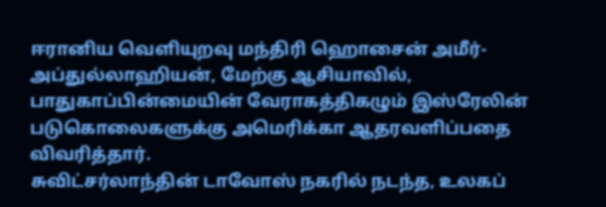ஈரானிய வெளியுறவு மந்திரி ஹொசைன் அமீர்-அப்துல்லாஹியன், மேற்கு ஆசியாவில், பாதுகாப்பின்மையின் வேராகத்திகழும் இஸ்ரேலின் படுகொலைகளுக்கு அமெரிக்கா ஆதரவளிப்பதை விவரித்தார்.
சுவிட்சர்லாந்தின் டாவோஸ் நகரில் நடந்த, உலகப்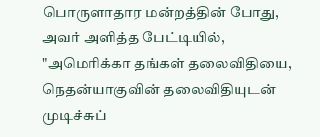பொருளாதார மன்றத்தின் போது, அவர் அளித்த பேட்டியில், "அமெரிக்கா தங்கள் தலைவிதியை, நெதன்யாகுவின் தலைவிதியுடன் முடிச்சுப்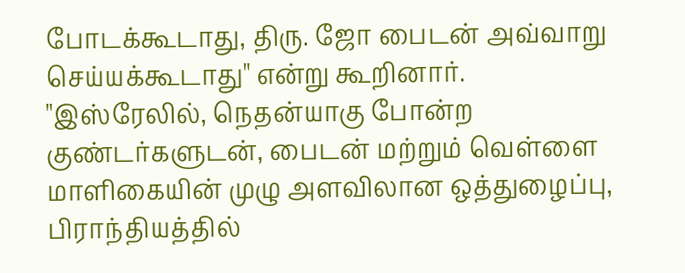போடக்கூடாது, திரு. ஜோ பைடன் அவ்வாறு செய்யக்கூடாது" என்று கூறினார்.
"இஸ்ரேலில், நெதன்யாகு போன்ற குண்டர்களுடன், பைடன் மற்றும் வெள்ளை மாளிகையின் முழு அளவிலான ஒத்துழைப்பு, பிராந்தியத்தில்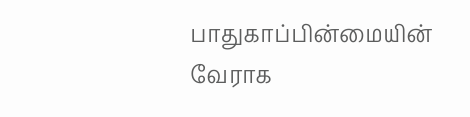பாதுகாப்பின்மையின் வேராக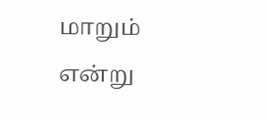மாறும் என்று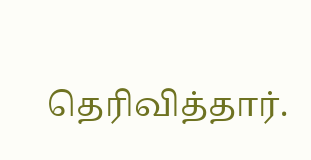தெரிவித்தார்.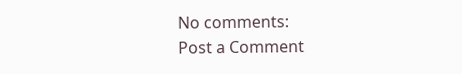No comments:
Post a Comment